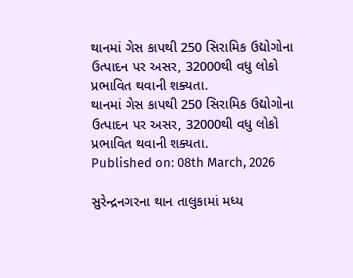થાનમાં ગેસ કાપથી 250 સિરામિક ઉદ્યોગોના ઉત્પાદન પર અસર, 32000થી વધુ લોકો પ્રભાવિત થવાની શક્યતા.
થાનમાં ગેસ કાપથી 250 સિરામિક ઉદ્યોગોના ઉત્પાદન પર અસર, 32000થી વધુ લોકો પ્રભાવિત થવાની શક્યતા.
Published on: 08th March, 2026

સુરેન્દ્રનગરના થાન તાલુકામાં મધ્ય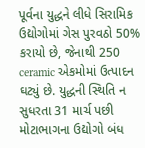પૂર્વના યુદ્ધને લીધે સિરામિક ઉદ્યોગોમાં ગેસ પુરવઠો 50% કરાયો છે, જેનાથી 250 ceramic એકમોમાં ઉત્પાદન ઘટ્યું છે. યુદ્ધની સ્થિતિ ન સુધરતા 31 માર્ચ પછી મોટાભાગના ઉદ્યોગો બંધ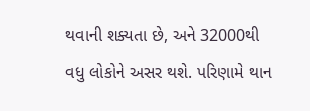થવાની શક્યતા છે, અને 32000થી વધુ લોકોને અસર થશે. પરિણામે થાન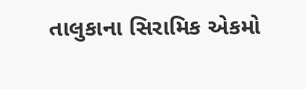તાલુકાના સિરામિક એકમો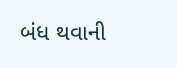બંધ થવાની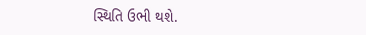સ્થિતિ ઉભી થશે.